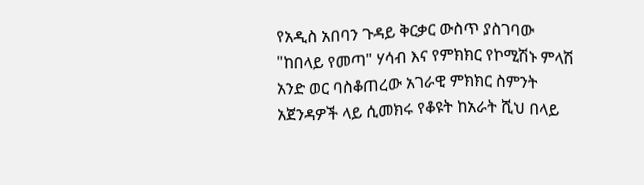የአዲስ አበባን ጉዳይ ቅርቃር ውስጥ ያስገባው "ከበላይ የመጣ" ሃሳብ እና የምክክር የኮሚሽኑ ምላሽ
አንድ ወር ባስቆጠረው አገራዊ ምክክር ስምንት አጀንዳዎች ላይ ሲመክሩ የቆዩት ከአራት ሺህ በላይ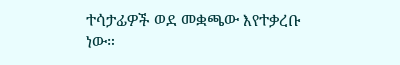ተሳታፊዎች ወደ መቋጫው እየተቃረቡ ነው።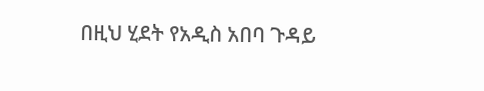በዚህ ሂደት የአዲስ አበባ ጉዳይ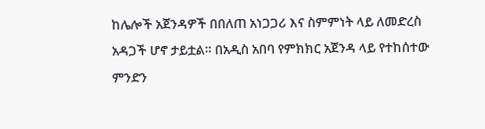ከሌሎች አጀንዳዎች በበለጠ አነጋጋሪ እና ስምምነት ላይ ለመድረስ አዳጋች ሆኖ ታይቷል። በአዲስ አበባ የምክክር አጀንዳ ላይ የተከሰተው ምንድን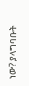ነው? ያላግባቡት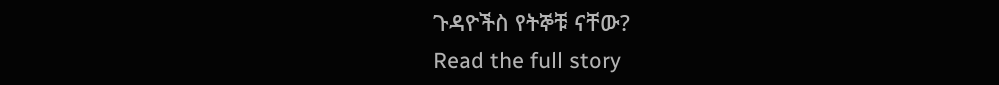ጉዳዮችስ የትኞቹ ናቸው?
Read the full story